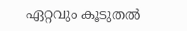ഏറ്റവും കൂടുതല്‍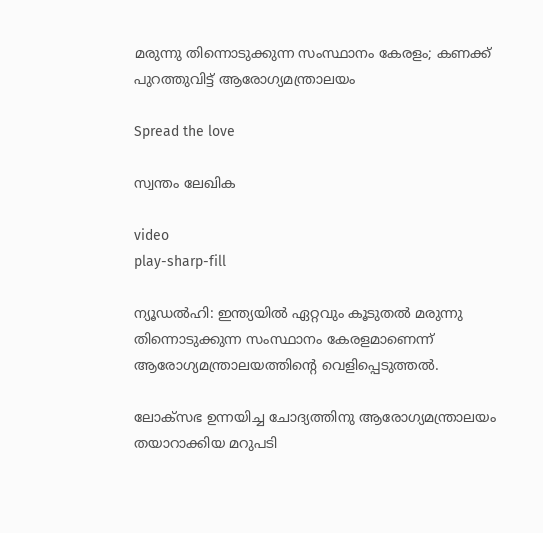മരുന്നു തിന്നൊടുക്കുന്ന സംസ്ഥാനം കേരളം; കണക്ക് പുറത്തുവിട്ട് ആരോഗ്യമന്ത്രാലയം

Spread the love

സ്വന്തം ലേഖിക

video
play-sharp-fill

ന്യൂഡല്‍ഹി: ഇന്ത്യയില്‍ ഏറ്റവും കൂടുതല്‍ മരുന്നു തിന്നൊടുക്കുന്ന സംസ്ഥാനം കേരളമാണെന്ന് ആരോഗ്യമന്ത്രാലയത്തിന്റെ വെളിപ്പെടുത്തല്‍.

ലോക്സഭ ഉന്നയിച്ച ചോദ്യത്തിനു ആരോഗ്യമന്ത്രാലയം തയാറാക്കിയ മറുപടി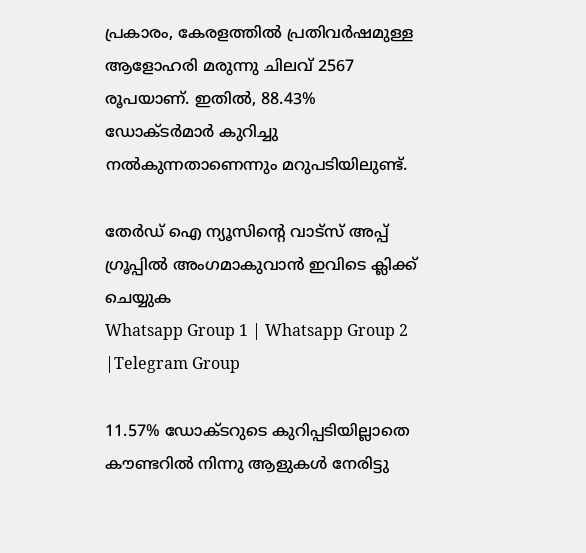പ്രകാരം, കേരളത്തില്‍ പ്രതിവര്‍ഷമുള്ള ആളോഹരി മരുന്നു ചിലവ് 2567 രൂപയാണ്. ഇതില്‍, 88.43% ഡോക്ടര്‍മാര്‍ കുറിച്ചു നല്‍കുന്നതാണെന്നും മറുപടിയിലുണ്ട്.

തേർഡ് ഐ ന്യൂസിന്റെ വാട്സ് അപ്പ് ഗ്രൂപ്പിൽ അംഗമാകുവാൻ ഇവിടെ ക്ലിക്ക് ചെയ്യുക
Whatsapp Group 1 | Whatsapp Group 2 |Telegram Group

11.57% ഡോക്ടറുടെ കുറിപ്പടിയില്ലാതെ കൗണ്ടറില്‍ നിന്നു ആളുകള്‍ നേരിട്ടു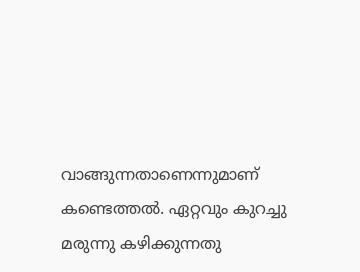വാങ്ങുന്നതാണെന്നുമാണ് കണ്ടെത്തല്‍. ഏറ്റവും കുറച്ചു മരുന്നു കഴിക്കുന്നതു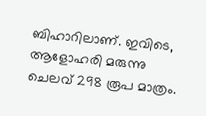ബിഹാറിലാണ്. ഇവിടെ, ആളോഹരി മരുന്നു ചെലവ് 298 രൂപ മാത്രം.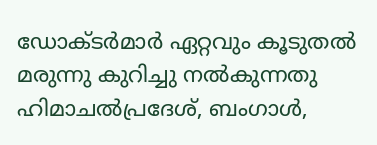ഡോക്ടര്‍മാര്‍ ഏറ്റവും കൂടുതല്‍ മരുന്നു കുറിച്ചു നല്‍കുന്നതു ഹിമാചല്‍പ്രദേശ്, ബംഗാള്‍,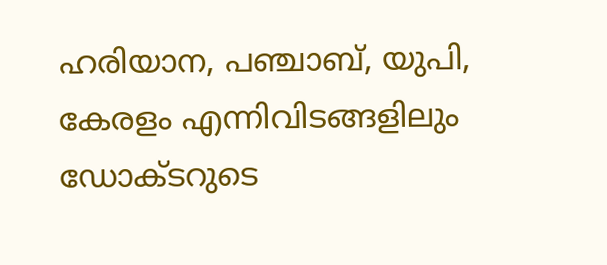ഹരിയാന, പഞ്ചാബ്, യുപി, കേരളം എന്നിവിടങ്ങളിലും ഡോക്ടറുടെ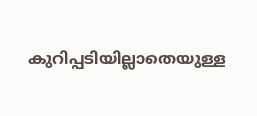കുറിപ്പടിയില്ലാതെയുള്ള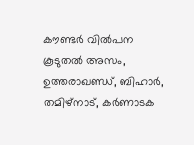കൗണ്ടര്‍ വില്‍പന കൂടുതല്‍ അസം, ഉത്തരാഖണ്ഡ്, ബിഹാര്‍, തമിഴ്നാട്, കര്‍ണാടക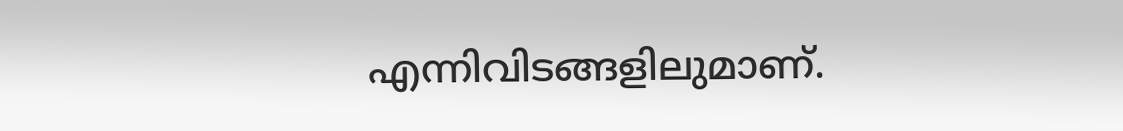എന്നിവിടങ്ങളിലുമാണ്.